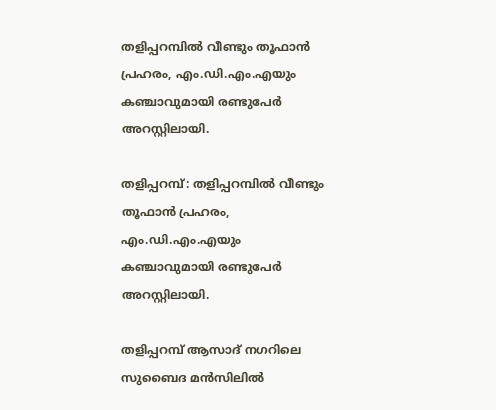തളിപ്പറമ്പില്‍ വീണ്ടും തൂഫാന്‍ പ്രഹരം, എം.ഡി.എം.എയും കഞ്ചാവുമായി രണ്ടുപേര്‍ അറസ്റ്റിലായി.

തളിപ്പറമ്പ്: തളിപ്പറമ്പില്‍ വീണ്ടും തൂഫാന്‍ പ്രഹരം, എം.ഡി.എം.എയും കഞ്ചാവുമായി രണ്ടുപേര്‍ അറസ്റ്റിലായി.

തളിപ്പറമ്പ് ആസാദ് നഗറിലെ സുബൈദ മന്‍സിലില്‍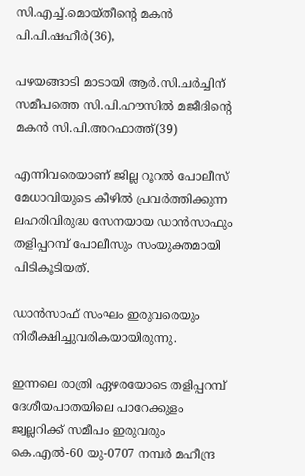സി.എച്ച്.മൊയ്തീന്റെ മകന്‍ പി.പി.ഷഹീര്‍(36),

പഴയങ്ങാടി മാടായി ആര്‍.സി.ചര്‍ച്ചിന് സമീപത്തെ സി.പി.ഹൗസില്‍ മജീദിന്റെ മകന്‍ സി.പി.അറഫാത്ത്(39)

എന്നിവരെയാണ് ജില്ല റൂറല്‍ പോലീസ് മേധാവിയുടെ കീഴില്‍ പ്രവര്‍ത്തിക്കുന്ന ലഹരിവിരുദ്ധ സേനയായ ഡാന്‍സാഫും തളിപ്പറമ്പ് പോലീസും സംയുക്തമായി പിടികൂടിയത്.

ഡാന്‍സാഫ് സംഘം ഇരുവരെയും നിരീക്ഷിച്ചുവരികയായിരുന്നു.

ഇന്നലെ രാത്രി ഏഴരയോടെ തളിപ്പറമ്പ് ദേശീയപാതയിലെ പാറേക്കുളം ജ്വല്ലറിക്ക് സമീപം ഇരുവരും കെ.എല്‍-60 യു-0707 നമ്പര്‍ മഹീന്ദ്ര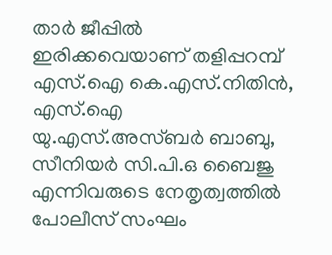താര്‍ ജീപ്പില്‍ ഇരിക്കവെയാണ് തളിപ്പറമ്പ് എസ്.ഐ കെ.എസ്.നിതിന്‍, എസ്.ഐ യു.എസ്.അസ്ബര്‍ ബാബു, സീനിയര്‍ സി.പി.ഒ ബൈജു എന്നിവരുടെ നേതൃത്വത്തില്‍ പോലീസ് സംഘം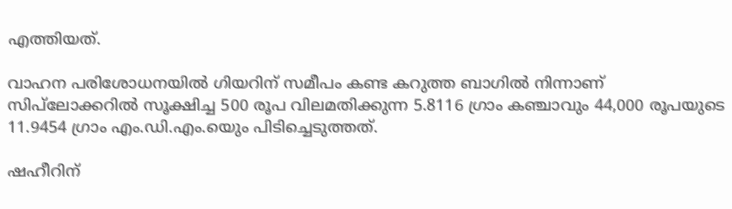എത്തിയത്.

വാഹന പരിശോധനയില്‍ ഗിയറിന് സമീപം കണ്ട കറുത്ത ബാഗില്‍ നിന്നാണ് സിപ്‌ലോക്കറില്‍ സൂക്ഷിച്ച 500 രൂപ വിലമതിക്കുന്ന 5.8116 ഗ്രാം കഞ്ചാവും 44,000 രൂപയുടെ 11.9454 ഗ്രാം എം.ഡി.എം.യെും പിടിച്ചെടുത്തത്.

ഷഹീറിന്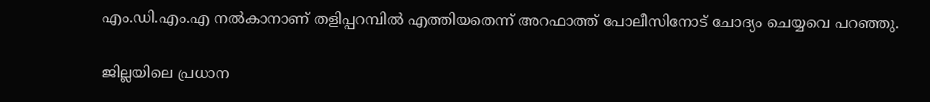എം.ഡി.എം.എ നല്‍കാനാണ് തളിപ്പറമ്പില്‍ എത്തിയതെന്ന് അറഫാത്ത് പോലീസിനോട് ചോദ്യം ചെയ്യവെ പറഞ്ഞു.

ജില്ലയിലെ പ്രധാന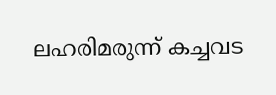ലഹരിമരുന്ന് കച്ചവട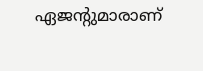ഏജന്റുമാരാണ്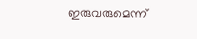ഇരുവരുമെന്ന്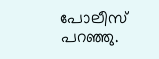പോലീസ് പറഞ്ഞു.